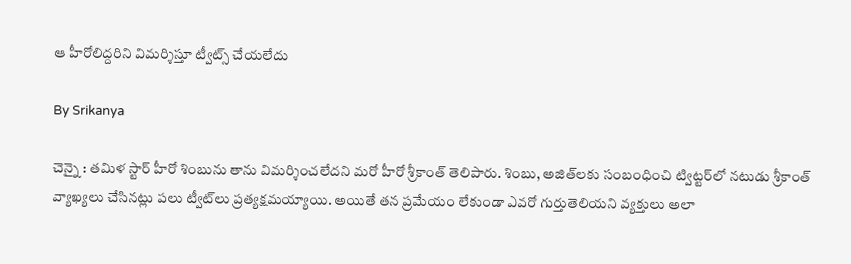ఆ హీరోలిద్దరిని విమర్శిస్తూ ట్వీట్స్ చేయలేదు

By Srikanya

చెన్నై : తమిళ స్టార్ హీరో శింబును తాను విమర్శించలేదని మరో హీరో శ్రీకాంత్‌ తెలిపారు. శింబు, అజిత్‌లకు సంబంధించి ట్విట్టర్‌లో నటుడు శ్రీకాంత్‌ వ్యాఖ్యలు చేసినట్లు పలు ట్వీట్‌లు ప్రత్యక్షమయ్యాయి. అయితే తన ప్రమేయం లేకుండా ఎవరో గుర్తుతెలియని వ్యక్తులు అలా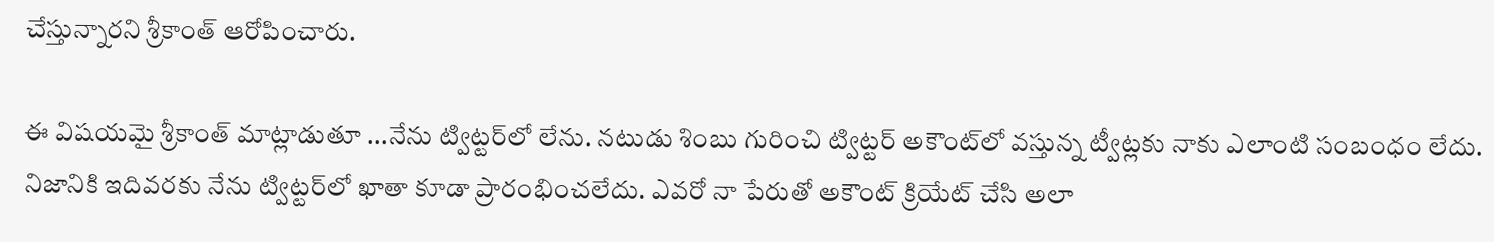చేస్తున్నారని శ్రీకాంత్‌ ఆరోపించారు.

ఈ విషయమై శ్రీకాంత్‌ మాట్లాడుతూ ...నేను ట్విట్టర్‌లో లేను. నటుడు శింబు గురించి ట్విట్టర్‌ అకౌంట్‌లో వస్తున్న ట్వీట్లకు నాకు ఎలాంటి సంబంధం లేదు. నిజానికి ఇదివరకు నేను ట్విట్టర్‌లో ఖాతా కూడా ప్రారంభించలేదు. ఎవరో నా పేరుతో అకౌంట్‌ క్రియేట్‌ చేసి అలా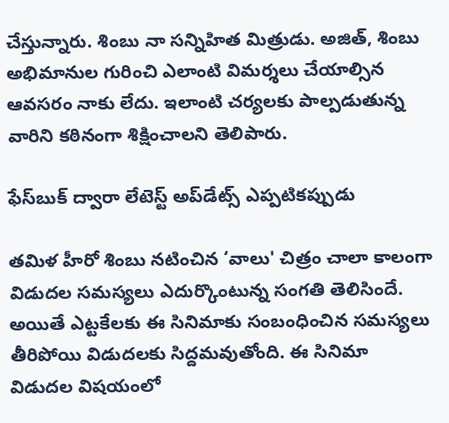చేస్తున్నారు. శింబు నా సన్నిహిత మిత్రుడు. అజిత్‌, శింబు అభిమానుల గురించి ఎలాంటి విమర్శలు చేయాల్సిన ఆవసరం నాకు లేదు. ఇలాంటి చర్యలకు పాల్పడుతున్న వారిని కఠినంగా శిక్షించాలని తెలిపారు.

ఫేస్‌బుక్ ద్వారా లేటెస్ట్ అప్‌డేట్స్ ఎప్పటికప్పుడు

తమిళ హీరో శింబు నటించిన ‘వాలు' చిత్రం చాలా కాలంగా విడుదల సమస్యలు ఎదుర్కొంటున్న సంగతి తెలిసిందే. అయితే ఎట్టకేలకు ఈ సినిమాకు సంబంధించిన సమస్యలు తీరిపోయి విడుదలకు సిద్దమవుతోంది. ఈ సినిమా విడుదల విషయంలో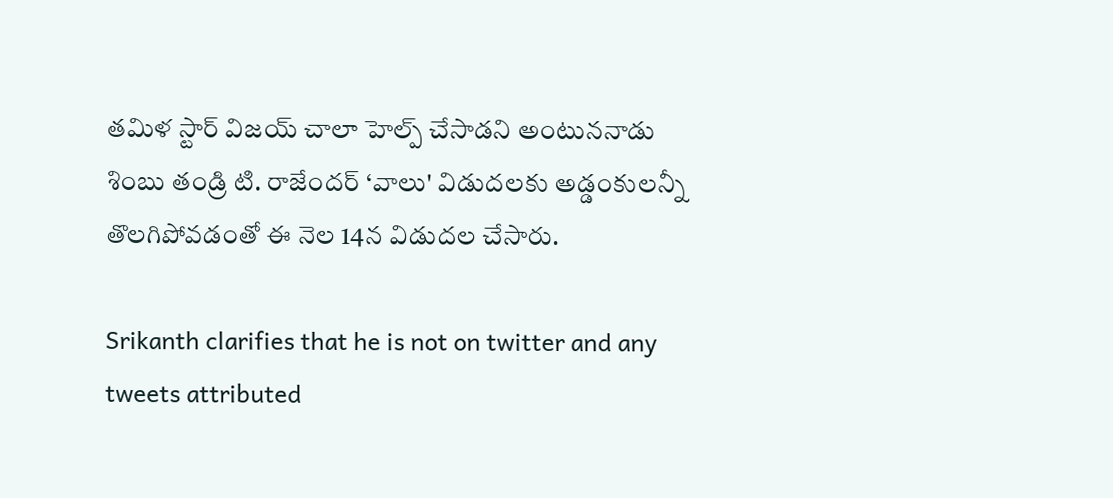తమిళ స్టార్ విజయ్ చాలా హెల్ప్ చేసాడని అంటుననాడు శింబు తండ్రి టి. రాజేందర్ ‘వాలు' విడుదలకు అడ్డంకులన్నీ తొలగిపోవడంతో ఈ నెల 14న విడుదల చేసారు.

Srikanth clarifies that he is not on twitter and any tweets attributed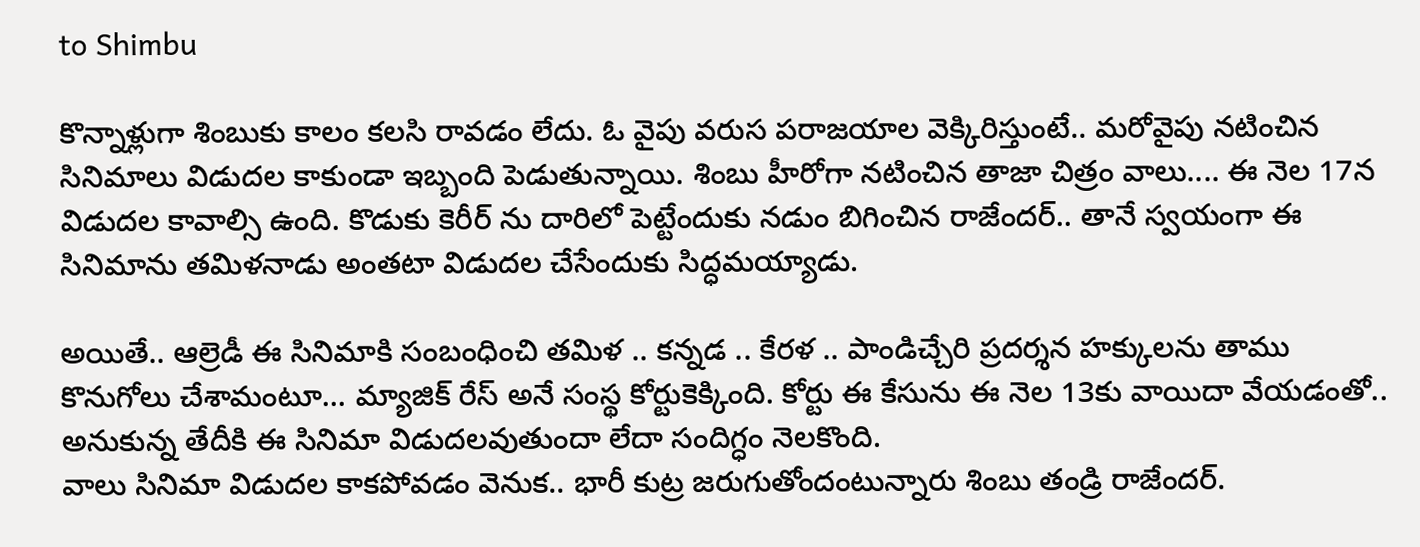to Shimbu

కొన్నాళ్లుగా శింబుకు కాలం కలసి రావడం లేదు. ఓ వైపు వరుస పరాజయాల వెక్కిరిస్తుంటే.. మరోవైపు నటించిన సినిమాలు విడుదల కాకుండా ఇబ్బంది పెడుతున్నాయి. శింబు హీరోగా నటించిన తాజా చిత్రం వాలు.... ఈ నెల 17న విడుదల కావాల్సి ఉంది. కొడుకు కెరీర్ ను దారిలో పెట్టేందుకు నడుం బిగించిన రాజేందర్.. తానే స్వయంగా ఈ సినిమాను తమిళనాడు అంతటా విడుదల చేసేందుకు సిద్ధమయ్యాడు.

అయితే.. ఆల్రెడీ ఈ సినిమాకి సంబంధించి తమిళ .. కన్నడ .. కేరళ .. పాండిచ్చేరి ప్రదర్శన హక్కులను తాము కొనుగోలు చేశామంటూ... మ్యాజిక్ రేస్ అనే సంస్థ కోర్టుకెక్కింది. కోర్టు ఈ కేసును ఈ నెల 13కు వాయిదా వేయడంతో.. అనుకున్న తేదీకి ఈ సినిమా విడుదలవుతుందా లేదా సందిగ్ధం నెలకొంది.
వాలు సినిమా విడుదల కాకపోవడం వెనుక.. భారీ కుట్ర జరుగుతోందంటున్నారు శింబు తండ్రి రాజేందర్.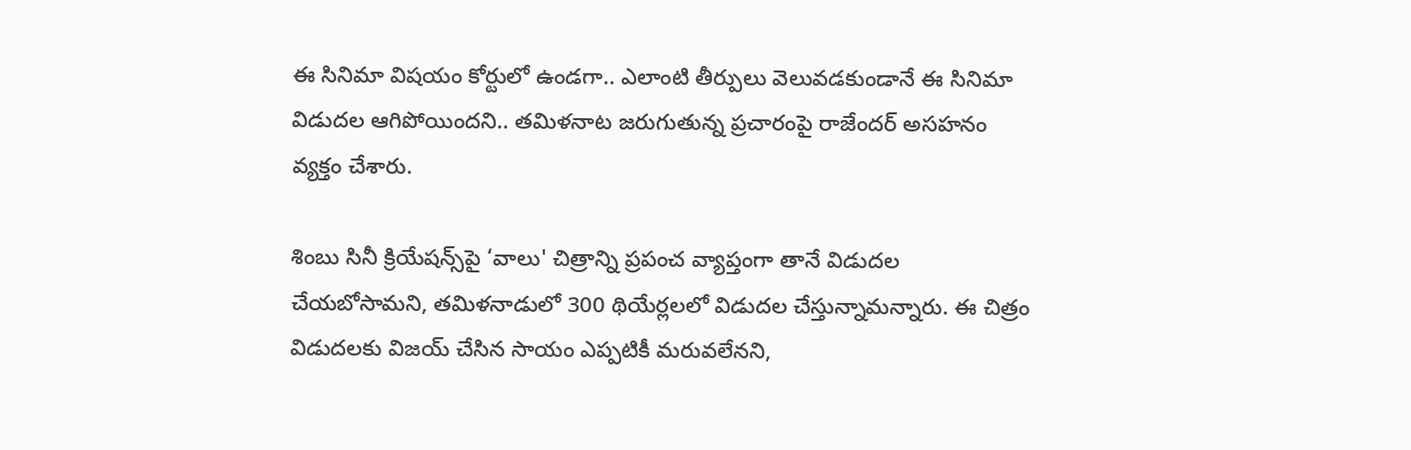ఈ సినిమా విషయం కోర్టులో ఉండగా.. ఎలాంటి తీర్పులు వెలువడకుండానే ఈ సినిమా విడుదల ఆగిపోయిందని.. తమిళనాట జరుగుతున్న ప్రచారంపై రాజేందర్ అసహనం వ్యక్తం చేశారు.

శింబు సినీ క్రియేషన్స్‌పై ‘వాలు' చిత్రాన్ని ప్రపంచ వ్యాప్తంగా తానే విడుదల చేయబోసామని, తమిళనాడులో 300 థియేర్లలలో విడుదల చేస్తున్నామన్నారు. ఈ చిత్రం విడుదలకు విజయ్‌ చేసిన సాయం ఎప్పటికీ మరువలేనని,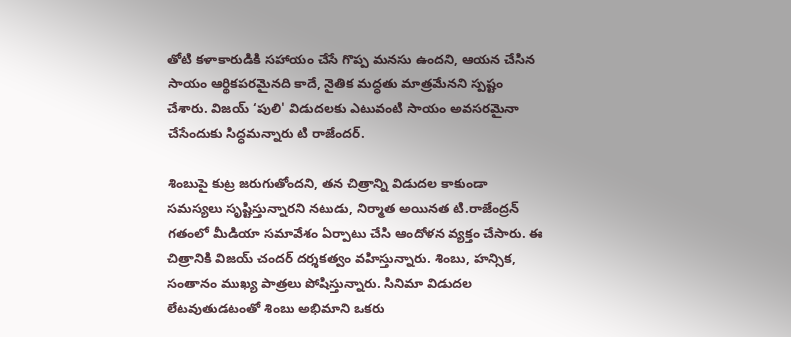తోటి కళాకారుడికి సహాయం చేసే గొప్ప మనసు ఉందని, ఆయన చేసిన సాయం ఆర్థికపరమైనది కాదే, నైతిక మద్ధతు మాత్రమేనని స్పష్టం చేశారు. విజయ్‌ ‘పులి' విడుదలకు ఎటువంటి సాయం అవసరమైనా చేసేందుకు సిద్ధమన్నారు టి రాజేందర్.

శింబుపై కుట్ర జరుగుతోందని, తన చిత్రాన్ని విడుదల కాకుండా సమస్యలు సృష్టిస్తున్నారని నటుడు, నిర్మాత అయినత టి.రాజేంద్రన్ గతంలో మీడియా సమావేశం ఏర్పాటు చేసి ఆందోళన వ్యక్తం చేసారు. ఈ చిత్రానికి విజయ్ చందర్ దర్శకత్వం వహిస్తున్నారు. శింబు, హన్సిక, సంతానం ముఖ్య పాత్రలు పోషిస్తున్నారు. సినిమా విడుదల లేటవుతుడటంతో శింబు అభిమాని ఒకరు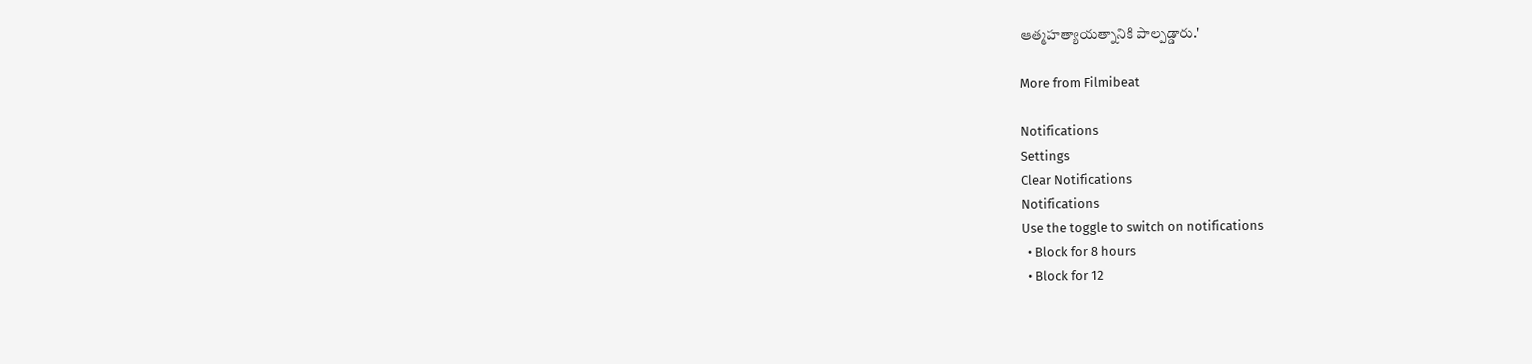ఆత్మహత్యాయత్నానికి పాల్పడ్డారు.'

More from Filmibeat

Notifications
Settings
Clear Notifications
Notifications
Use the toggle to switch on notifications
  • Block for 8 hours
  • Block for 12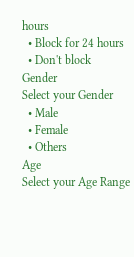hours
  • Block for 24 hours
  • Don't block
Gender
Select your Gender
  • Male
  • Female
  • Others
Age
Select your Age Range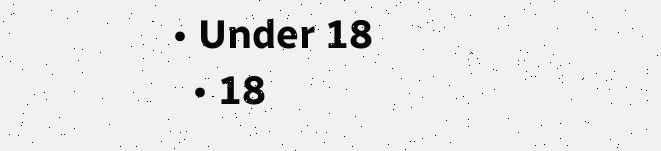• Under 18
  • 18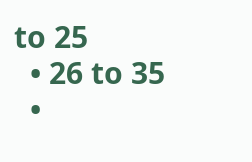to 25
  • 26 to 35
  •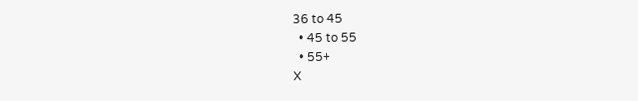36 to 45
  • 45 to 55
  • 55+
X